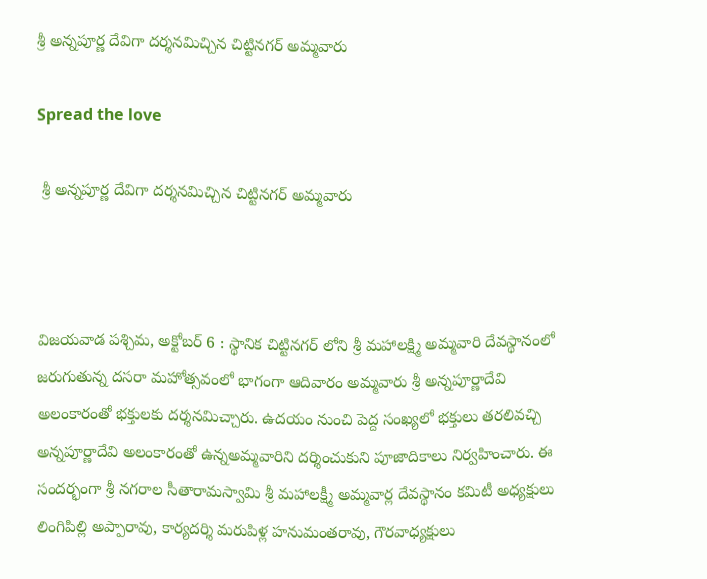శ్రీ అన్నపూర్ణ దేవిగా దర్శనమిచ్చిన చిట్టినగర్ అమ్మవారు

Spread the love

 శ్రీ అన్నపూర్ణ దేవిగా దర్శనమిచ్చిన చిట్టినగర్ అమ్మవారు



విజయవాడ పశ్చిమ, అక్టోబర్ 6 : స్థానిక చిట్టినగర్ లోని శ్రీ మహాలక్ష్మి అమ్మవారి దేవస్థానంలో జరుగుతున్న దసరా మహోత్సవంలో భాగంగా ఆదివారం అమ్మవారు శ్రీ అన్నపూర్ణాదేవి అలంకారంతో భక్తులకు దర్శనమిచ్చారు. ఉదయం నుంచి పెద్ద సంఖ్యలో భక్తులు తరలివచ్చి అన్నపూర్ణాదేవి అలంకారంతో ఉన్నఅమ్మవారిని దర్శించుకుని పూజాదికాలు నిర్వహించారు. ఈ సందర్భంగా శ్రీ నగరాల సీతారామస్వామి శ్రీ మహాలక్ష్మీ అమ్మవార్ల దేవస్థానం కమిటీ అధ్యక్షులు లింగిపిల్లి అప్పారావు, కార్యదర్శి మరుపిళ్ల హనుమంతరావు, గౌరవాధ్యక్షులు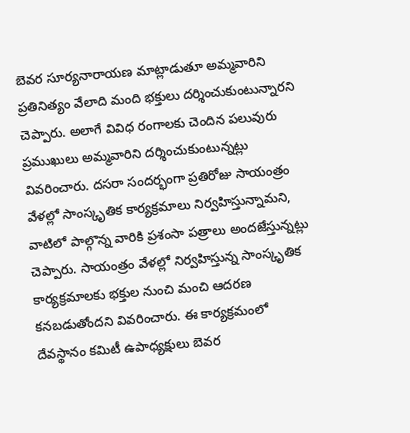బెవర సూర్యనారాయణ మాట్లాడుతూ అమ్మవారిని ప్రతినిత్యం వేలాది మంది భక్తులు దర్శించుకుంటున్నారని చెప్పారు. అలాగే వివిధ రంగాలకు చెందిన పలువురు ప్రముఖులు అమ్మవారిని దర్శించుకుంటున్నట్లు వివరించారు. దసరా సందర్భంగా ప్రతిరోజు సాయంత్రం వేళల్లో సాంస్కృతిక కార్యక్రమాలు నిర్వహిస్తున్నామని, వాటిలో పాల్గొన్న వారికి ప్రశంసా పత్రాలు అందజేస్తున్నట్లు చెప్పారు. సాయంత్రం వేళల్లో నిర్వహిస్తున్న సాంస్కృతిక కార్యక్రమాలకు భక్తుల నుంచి మంచి ఆదరణ కనబడుతోందని వివరించారు. ఈ కార్యక్రమంలో దేవస్థానం కమిటీ ఉపాధ్యక్షులు బెవర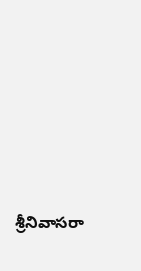శ్రీనివాసరా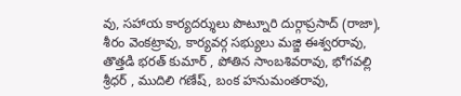వు, సహాయ కార్యదర్శులు పొట్నూరి దుర్గాప్రసాద్ (రాజా), శీరం వెంకట్రావు, కార్యవర్గ సభ్యులు మజ్జి ఈశ్వరరావు, తొత్తడి భరత్ కుమార్ , పోతిన సాంబశివరావు, భోగవల్లి శ్రీధర్ , ముదిలి గణేష్, బంక హనుమంతరావు,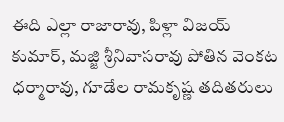ఈది ఎల్లా రాజారావు, పిళ్లా విజయ్ కుమార్, మజ్జి శ్రీనివాసరావు పోతిన వెంకట ధర్మారావు, గూడేల రామకృష్ణ తదితరులు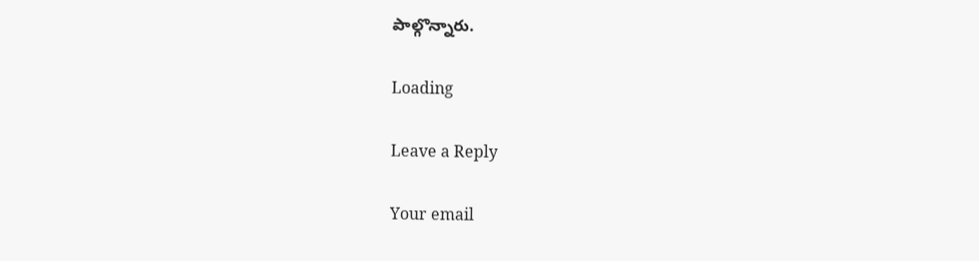పాల్గొన్నారు.

Loading

Leave a Reply

Your email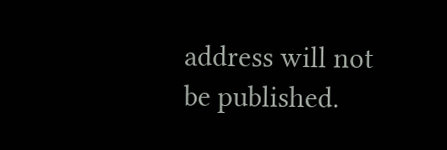address will not be published.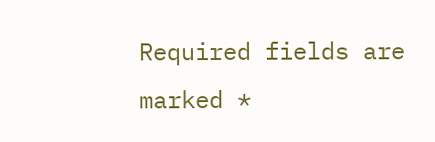Required fields are marked *